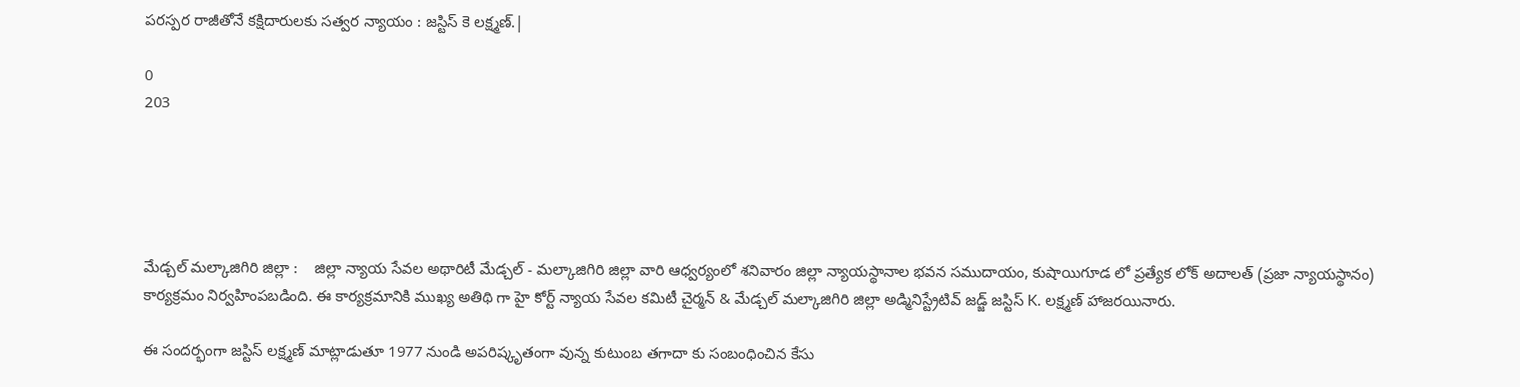పరస్పర రాజీతోనే కక్షిదారులకు సత్వర న్యాయం : జస్టిస్ కె లక్ష్మణ్.|

0
203





మేడ్చల్ మల్కాజిగిరి జిల్లా :    జిల్లా న్యాయ సేవల అథారిటీ మేడ్చల్ - మల్కాజిగిరి జిల్లా వారి ఆధ్వర్యంలో శనివారం జిల్లా న్యాయస్థానాల భవన సముదాయం, కుషాయిగూడ లో ప్రత్యేక లోక్ అదాలత్ (ప్రజా న్యాయస్థానం) కార్యక్రమం నిర్వహింపబడింది. ఈ కార్యక్రమానికి ముఖ్య అతిథి గా హై కోర్ట్ న్యాయ సేవల కమిటీ చైర్మన్ & మేడ్చల్ మల్కాజిగిరి జిల్లా అడ్మినిస్ట్రేటివ్ జడ్జ్ జస్టిస్ K. లక్ష్మణ్ హాజరయినారు.

ఈ సందర్భంగా జస్టిస్ లక్ష్మణ్ మాట్లాడుతూ 1977 నుండి అపరిష్కృతంగా వున్న కుటుంబ తగాదా కు సంబంధించిన కేసు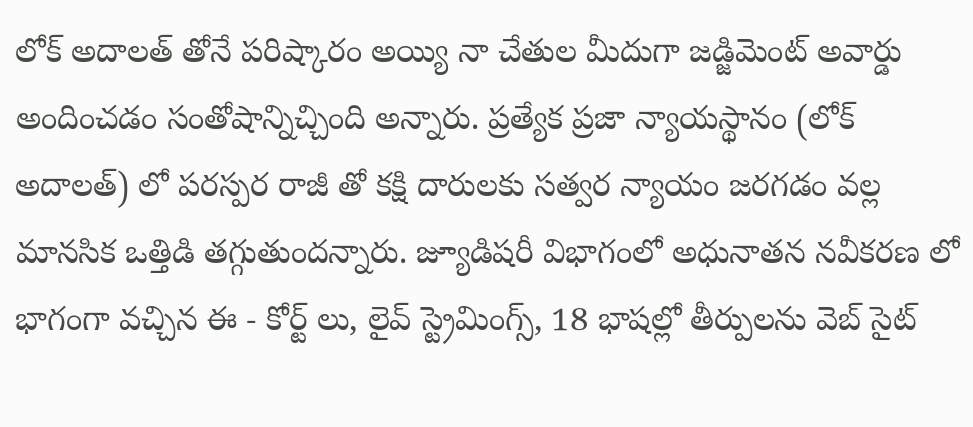లోక్ అదాలత్ తోనే పరిష్కారం అయ్యి నా చేతుల మీదుగా జడ్జిమెంట్ అవార్డు అందించడం సంతోషాన్నిచ్చింది అన్నారు. ప్రత్యేక ప్రజా న్యాయస్థానం (లోక్ అదాలత్) లో పరస్పర రాజీ తో కక్షి దారులకు సత్వర న్యాయం జరగడం వల్ల మానసిక ఒత్తిడి తగ్గుతుందన్నారు. జ్యూడిషరీ విభాగంలో అధునాతన నవీకరణ లో భాగంగా వచ్చిన ఈ - కోర్ట్ లు, లైవ్ స్ట్రెమింగ్స్, 18 భాషల్లో తీర్పులను వెబ్ సైట్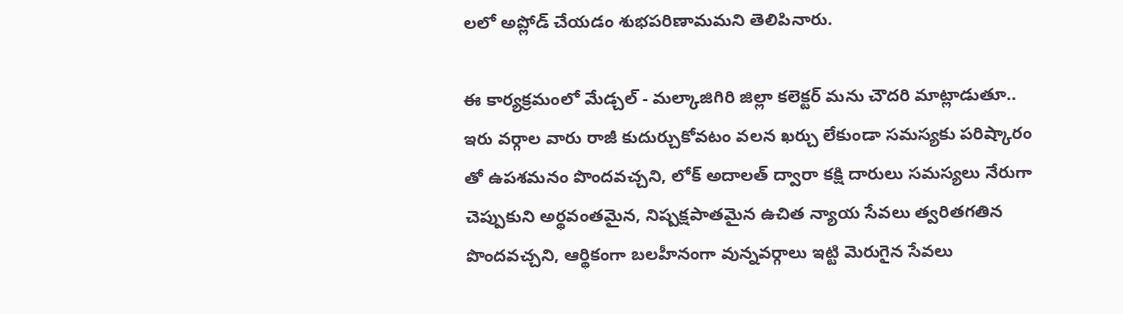లలో అప్లోడ్ చేయడం శుభపరిణామమని తెలిపినారు.

ఈ కార్యక్రమంలో మేడ్చల్ - మల్కాజిగిరి జిల్లా కలెక్టర్ మను చౌదరి మాట్లాడుతూ.. ఇరు వర్గాల వారు రాజీ కుదుర్చుకోవటం వలన ఖర్చు లేకుండా సమస్యకు పరిష్కారం తో ఉపశమనం పొందవచ్చని, లోక్ అదాలత్ ద్వారా కక్షి దారులు సమస్యలు నేరుగా చెప్పుకుని అర్థవంతమైన, నిష్పక్షపాతమైన ఉచిత న్యాయ సేవలు త్వరితగతిన పొందవచ్చని, ఆర్థికంగా బలహీనంగా వున్నవర్గాలు ఇట్టి మెరుగైన సేవలు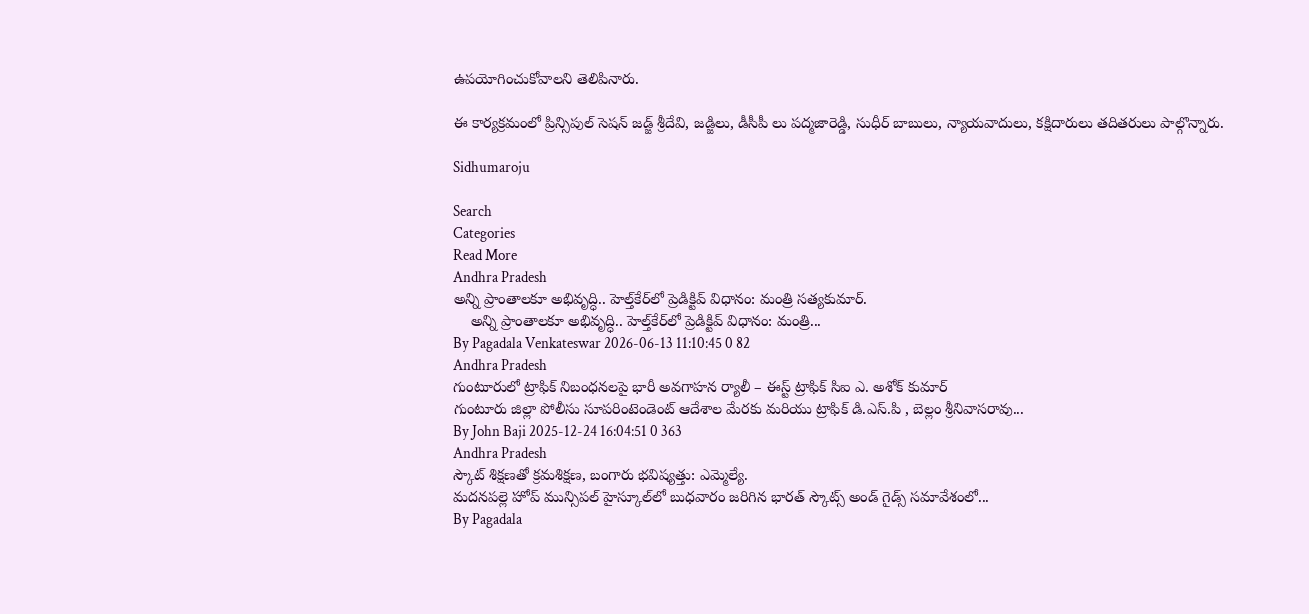ఉపయోగించుకోవాలని తెలిపినారు.

ఈ కార్యక్రమంలో ప్రిన్సిపుల్ సెషన్ జడ్జ్ శ్రీదేవి, జడ్జిలు, డీసీపీ లు పద్మజారెడ్డి, సుధీర్ బాబులు, న్యాయవాదులు, కక్షిదారులు తదితరులు పాల్గొన్నారు.

Sidhumaroju

Search
Categories
Read More
Andhra Pradesh
అన్ని ప్రాంతాలకూ అభివృద్ధి.. హెల్త్‌కేర్‌లో ప్రెడిక్టివ్ విధానం: మంత్రి సత్యకుమార్.
    అన్ని ప్రాంతాలకూ అభివృద్ధి.. హెల్త్‌కేర్‌లో ప్రెడిక్టివ్ విధానం: మంత్రి...
By Pagadala Venkateswar 2026-06-13 11:10:45 0 82
Andhra Pradesh
గుంటూరులో ట్రాఫిక్ నిబంధనలపై భారీ అవగాహన ర్యాలీ – ఈస్ట్ ట్రాఫిక్ సిఐ ఎ. అశోక్ కుమార్
గుంటూరు జిల్లా పోలీసు సూపరింటెండెంట్ ఆదేశాల మేరకు మరియు ట్రాఫిక్ డి.ఎస్.పి , బెల్లం శ్రీనివాసరావు...
By John Baji 2025-12-24 16:04:51 0 363
Andhra Pradesh
స్కౌట్ శిక్షణతో క్రమశిక్షణ, బంగారు భవిష్యత్తు: ఎమ్మెల్యే.
మదనపల్లె హోప్ మున్సిపల్ హైస్కూల్‌లో బుధవారం జరిగిన భారత్ స్కౌట్స్ అండ్ గైడ్స్ సమావేశంలో...
By Pagadala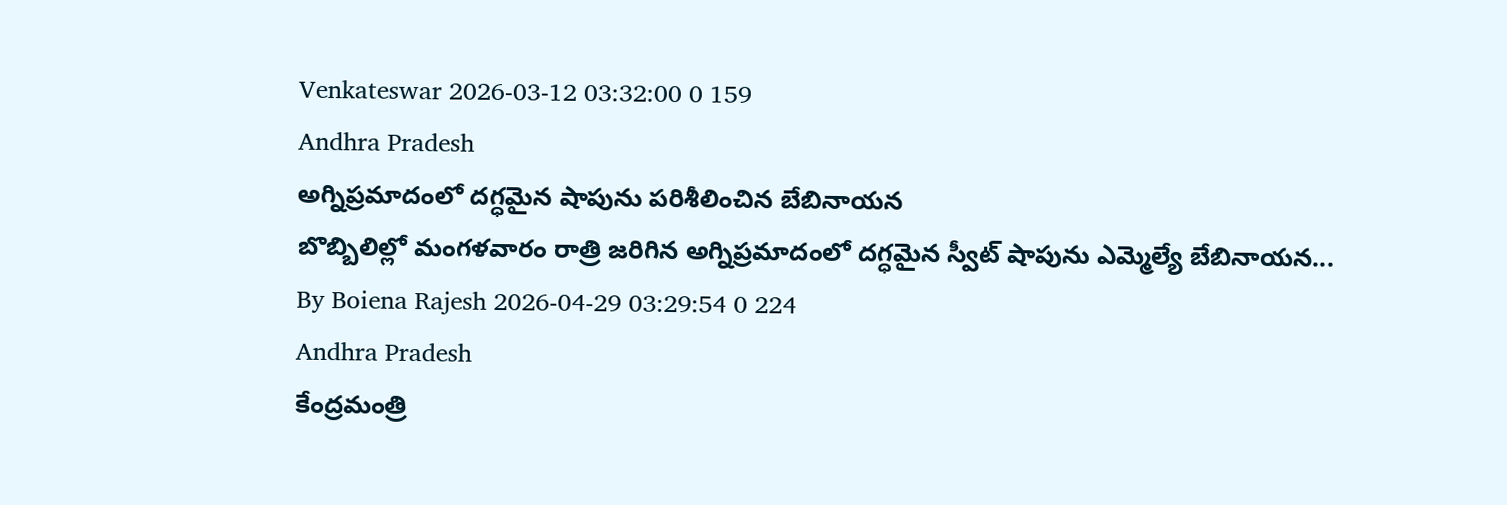Venkateswar 2026-03-12 03:32:00 0 159
Andhra Pradesh
అగ్నిప్రమాదంలో దగ్ధమైన షాపును పరిశీలించిన బేబినాయన
బొబ్బిలిల్లో మంగళవారం రాత్రి జరిగిన అగ్నిప్రమాదంలో దగ్ధమైన స్వీట్ షాపును ఎమ్మెల్యే బేబినాయన...
By Boiena Rajesh 2026-04-29 03:29:54 0 224
Andhra Pradesh
కేంద్రమంత్రి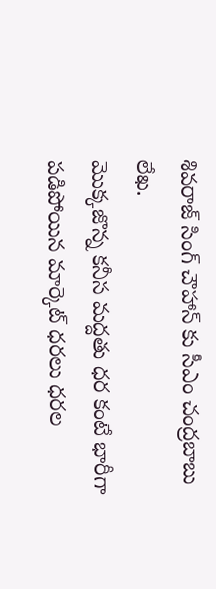శివరాజ్ సింగ్ చౌహాన్ కు సీఎం చంద్రబాబు లేఖ.
మొక్కజొన్న కనీస మద్దతు ధర కంటే భారీగా పడిపోయిన మార్కెట్ ధరలు ధరల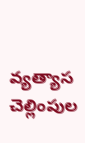వ్యత్యాస చెల్లింపుల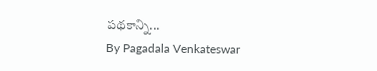పథకాన్ని...
By Pagadala Venkateswar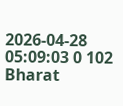2026-04-28 05:09:03 0 102
Bharat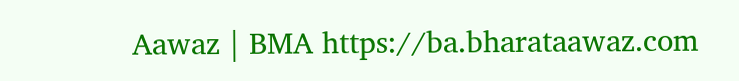Aawaz | BMA https://ba.bharataawaz.com